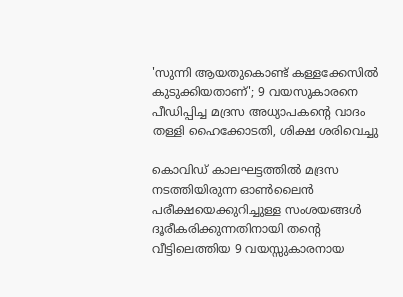'സുന്നി ആയതുകൊണ്ട് കള്ളക്കേസില്‍ കുടുക്കിയതാണ്'; 9 വയസുകാരനെ പീഡിപ്പിച്ച മദ്രസ അധ്യാപകന്റെ വാദം തള്ളി ഹൈക്കോടതി, ശിക്ഷ ശരിവെച്ചു

കൊവിഡ് കാലഘട്ടത്തില്‍ മദ്രസ നടത്തിയിരുന്ന ഓണ്‍ലൈന്‍ പരീക്ഷയെക്കുറിച്ചുള്ള സംശയങ്ങള്‍ ദൂരീകരിക്കുന്നതിനായി തന്റെ വീട്ടിലെത്തിയ 9 വയസ്സുകാരനായ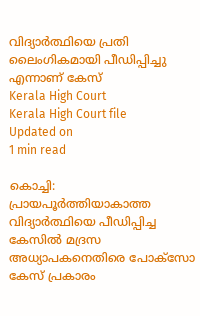വിദ്യാര്‍ത്ഥിയെ പ്രതി ലൈംഗികമായി പീഡിപ്പിച്ചു എന്നാണ് കേസ്
Kerala High Court
Kerala High Court file
Updated on
1 min read

കൊച്ചി: പ്രായപൂര്‍ത്തിയാകാത്ത വിദ്യാര്‍ത്ഥിയെ പീഡിപ്പിച്ച കേസില്‍ മദ്രസ അധ്യാപകനെതിരെ പോക്‌സോ കേസ് പ്രകാരം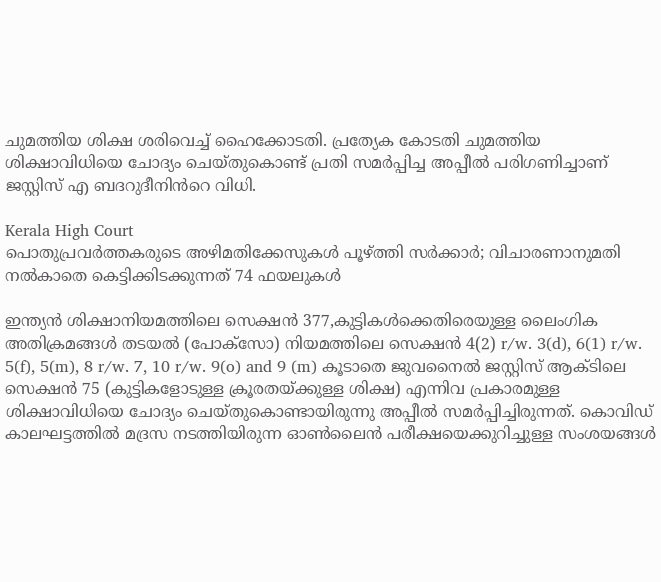ചുമത്തിയ ശിക്ഷ ശരിവെച്ച് ഹൈക്കോടതി. പ്രത്യേക കോടതി ചുമത്തിയ ശിക്ഷാവിധിയെ ചോദ്യം ചെയ്തുകൊണ്ട് പ്രതി സമര്‍പ്പിച്ച അപ്പീല്‍ പരിഗണിച്ചാണ് ജസ്റ്റിസ് എ ബദറുദീനിൻറെ വിധി.

Kerala High Court
പൊതുപ്രവർത്തകരുടെ അഴിമതിക്കേസുകൾ പൂഴ്ത്തി സർക്കാർ; വിചാരണാനുമതി നൽകാതെ കെട്ടിക്കിടക്കുന്നത് 74 ഫയലുകൾ

ഇന്ത്യന്‍ ശിക്ഷാനിയമത്തിലെ സെക്ഷന്‍ 377,കുട്ടികള്‍ക്കെതിരെയുള്ള ലൈംഗിക അതിക്രമങ്ങള്‍ തടയല്‍ (പോക്‌സോ) നിയമത്തിലെ സെക്ഷന്‍ 4(2) r/w. 3(d), 6(1) r/w. 5(f), 5(m), 8 r/w. 7, 10 r/w. 9(o) and 9 (m) കൂടാതെ ജുവനൈല്‍ ജസ്റ്റിസ് ആക്ടിലെ സെക്ഷന്‍ 75 (കുട്ടികളോടുള്ള ക്രൂരതയ്ക്കുള്ള ശിക്ഷ) എന്നിവ പ്രകാരമുള്ള ശിക്ഷാവിധിയെ ചോദ്യം ചെയ്തുകൊണ്ടായിരുന്നു അപ്പീല്‍ സമര്‍പ്പിച്ചിരുന്നത്. കൊവിഡ് കാലഘട്ടത്തില്‍ മദ്രസ നടത്തിയിരുന്ന ഓണ്‍ലൈന്‍ പരീക്ഷയെക്കുറിച്ചുള്ള സംശയങ്ങള്‍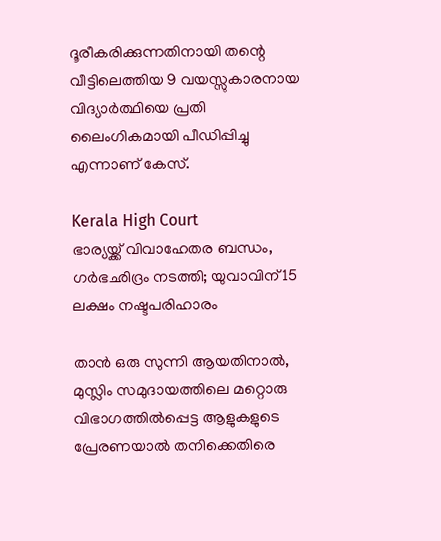ദൂരീകരിക്കുന്നതിനായി തന്റെ വീട്ടിലെത്തിയ 9 വയസ്സുകാരനായ വിദ്യാര്‍ത്ഥിയെ പ്രതി ലൈംഗികമായി പീഡിപ്പിച്ചു എന്നാണ് കേസ്.

Kerala High Court
ഭാര്യയ്ക്ക് വിവാഹേതര ബന്ധം, ഗര്‍ഭഛിദ്രം നടത്തി; യുവാവിന് 15 ലക്ഷം നഷ്ടപരിഹാരം

താന്‍ ഒരു സുന്നി ആയതിനാല്‍, മുസ്ലിം സമുദായത്തിലെ മറ്റൊരു വിഭാഗത്തില്‍പ്പെട്ട ആളുകളുടെ പ്രേരണയാല്‍ തനിക്കെതിരെ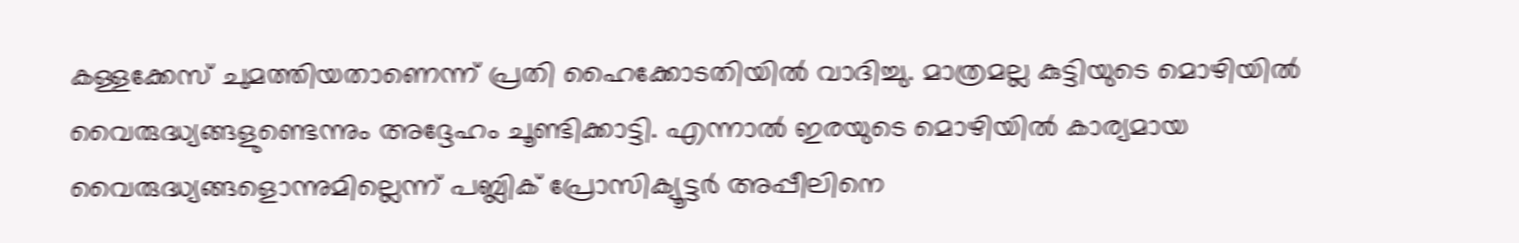കള്ളക്കേസ് ചുമത്തിയതാണെന്ന് പ്രതി ഹൈക്കോടതിയില്‍ വാദിച്ചു. മാത്രമല്ല കുട്ടിയുടെ മൊഴിയില്‍ വൈരുദ്ധ്യങ്ങളുണ്ടെന്നും അദ്ദേഹം ചൂണ്ടിക്കാട്ടി. എന്നാല്‍ ഇരയുടെ മൊഴിയില്‍ കാര്യമായ വൈരുദ്ധ്യങ്ങളൊന്നുമില്ലെന്ന് പബ്ലിക് പ്രോസിക്യൂട്ടര്‍ അപ്പീലിനെ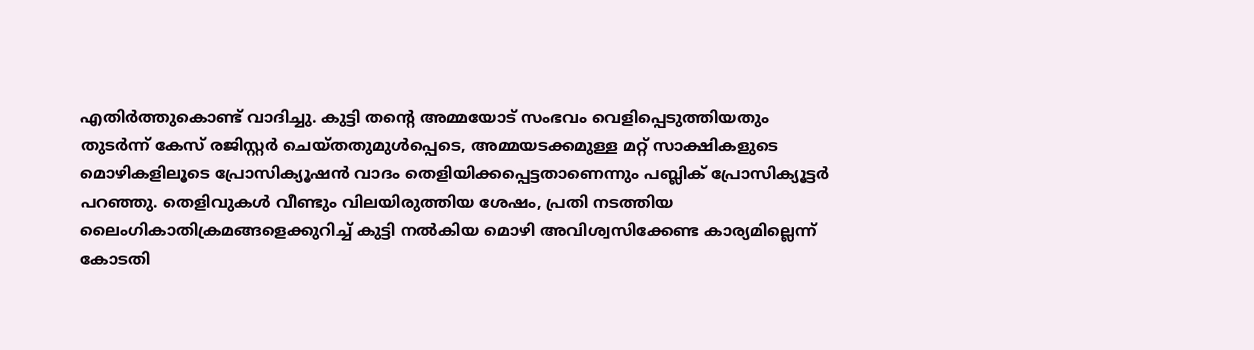എതിര്‍ത്തുകൊണ്ട് വാദിച്ചു. കുട്ടി തന്റെ അമ്മയോട് സംഭവം വെളിപ്പെടുത്തിയതും തുടര്‍ന്ന് കേസ് രജിസ്റ്റര്‍ ചെയ്തതുമുള്‍പ്പെടെ, അമ്മയടക്കമുള്ള മറ്റ് സാക്ഷികളുടെ മൊഴികളിലൂടെ പ്രോസിക്യൂഷന്‍ വാദം തെളിയിക്കപ്പെട്ടതാണെന്നും പബ്ലിക് പ്രോസിക്യൂട്ടര്‍ പറഞ്ഞു. തെളിവുകള്‍ വീണ്ടും വിലയിരുത്തിയ ശേഷം, പ്രതി നടത്തിയ ലൈംഗികാതിക്രമങ്ങളെക്കുറിച്ച് കുട്ടി നല്‍കിയ മൊഴി അവിശ്വസിക്കേണ്ട കാര്യമില്ലെന്ന് കോടതി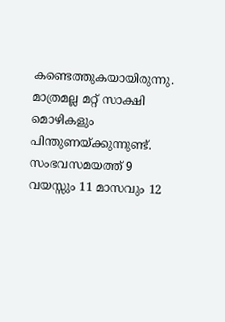കണ്ടെത്തുകയായിരുന്നു. മാത്രമല്ല മറ്റ് സാക്ഷി മൊഴികളും പിന്തുണയ്ക്കുന്നുണ്ട്. സംഭവസമയത്ത് 9 വയസ്സും 11 മാസവും 12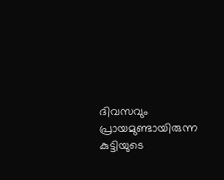ദിവസവും പ്രായമുണ്ടായിരുന്ന കുട്ടിയുടെ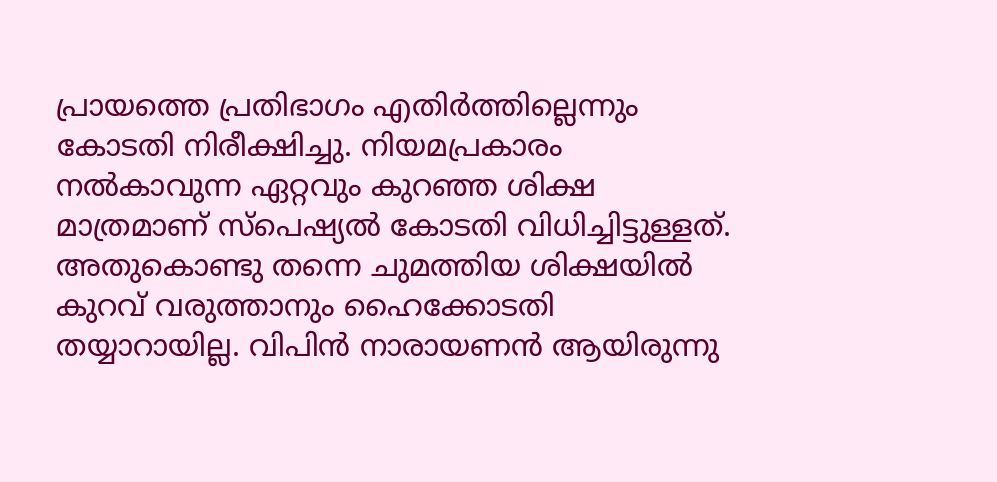പ്രായത്തെ പ്രതിഭാഗം എതിര്‍ത്തില്ലെന്നും കോടതി നിരീക്ഷിച്ചു. നിയമപ്രകാരം നല്‍കാവുന്ന ഏറ്റവും കുറഞ്ഞ ശിക്ഷ മാത്രമാണ് സ്‌പെഷ്യല്‍ കോടതി വിധിച്ചിട്ടുള്ളത്. അതുകൊണ്ടു തന്നെ ചുമത്തിയ ശിക്ഷയില്‍ കുറവ് വരുത്താനും ഹൈക്കോടതി തയ്യാറായില്ല. വിപിന്‍ നാരായണന്‍ ആയിരുന്നു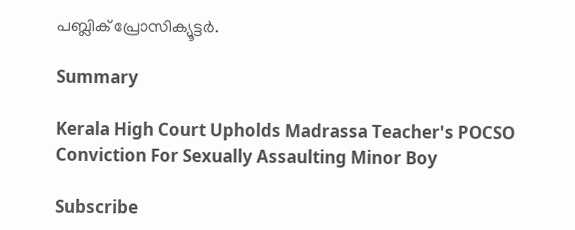പബ്ലിക് പ്രോസിക്യൂട്ടര്‍.

Summary

Kerala High Court Upholds Madrassa Teacher's POCSO Conviction For Sexually Assaulting Minor Boy

Subscribe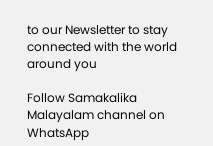to our Newsletter to stay connected with the world around you

Follow Samakalika Malayalam channel on WhatsApp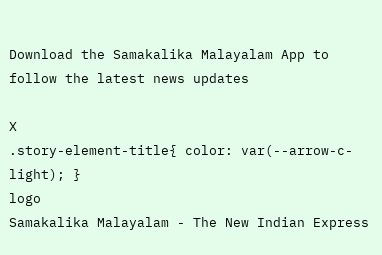Download the Samakalika Malayalam App to follow the latest news updates

X
.story-element-title{ color: var(--arrow-c-light); }
logo
Samakalika Malayalam - The New Indian Express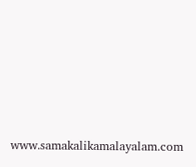www.samakalikamalayalam.com